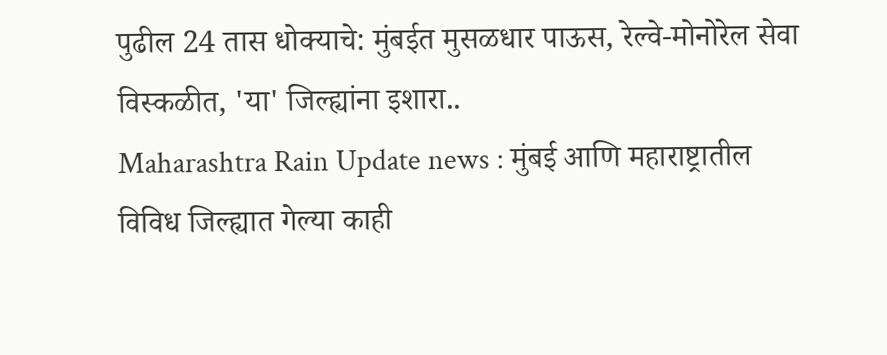पुढील 24 तास धोक्याचे: मुंबईत मुसळधार पाऊस, रेल्वे-मोनोरेल सेवा विस्कळीत, 'या' जिल्ह्यांना इशारा..
Maharashtra Rain Update news : मुंबई आणि महाराष्ट्रातील विविध जिल्ह्यात गेल्या काही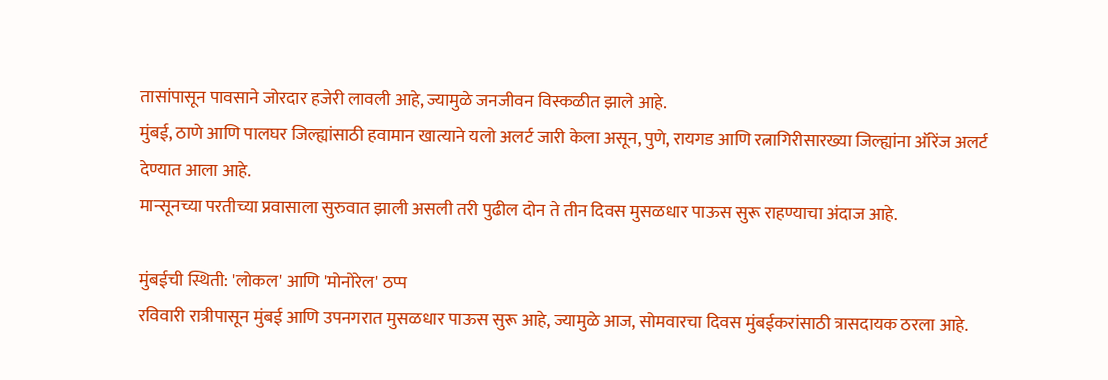तासांपासून पावसाने जोरदार हजेरी लावली आहे, ज्यामुळे जनजीवन विस्कळीत झाले आहे.
मुंबई, ठाणे आणि पालघर जिल्ह्यांसाठी हवामान खात्याने यलो अलर्ट जारी केला असून, पुणे, रायगड आणि रत्नागिरीसारख्या जिल्ह्यांना ऑरेंज अलर्ट देण्यात आला आहे.
मान्सूनच्या परतीच्या प्रवासाला सुरुवात झाली असली तरी पुढील दोन ते तीन दिवस मुसळधार पाऊस सुरू राहण्याचा अंदाज आहे.

मुंबईची स्थिती: 'लोकल' आणि 'मोनोरेल' ठप्प
रविवारी रात्रीपासून मुंबई आणि उपनगरात मुसळधार पाऊस सुरू आहे, ज्यामुळे आज, सोमवारचा दिवस मुंबईकरांसाठी त्रासदायक ठरला आहे.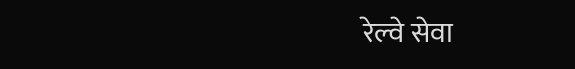रेल्वे सेवा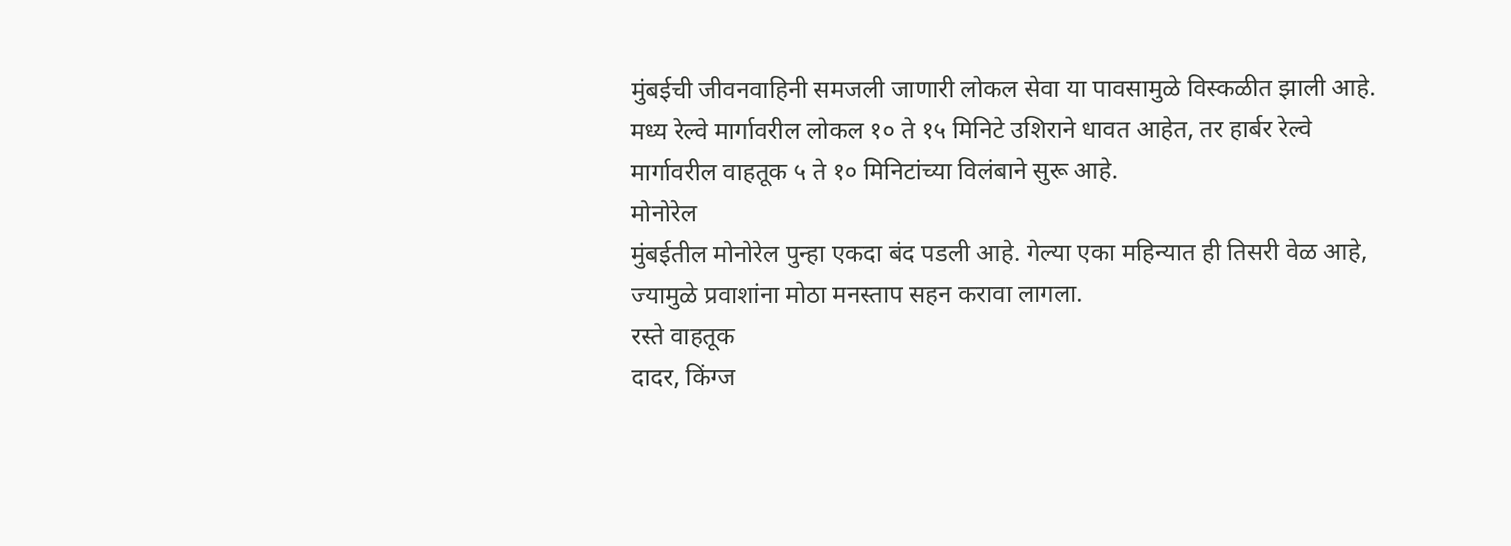मुंबईची जीवनवाहिनी समजली जाणारी लोकल सेवा या पावसामुळे विस्कळीत झाली आहे. मध्य रेल्वे मार्गावरील लोकल १० ते १५ मिनिटे उशिराने धावत आहेत, तर हार्बर रेल्वे मार्गावरील वाहतूक ५ ते १० मिनिटांच्या विलंबाने सुरू आहे.
मोनोरेल
मुंबईतील मोनोरेल पुन्हा एकदा बंद पडली आहे. गेल्या एका महिन्यात ही तिसरी वेळ आहे, ज्यामुळे प्रवाशांना मोठा मनस्ताप सहन करावा लागला.
रस्ते वाहतूक
दादर, किंग्ज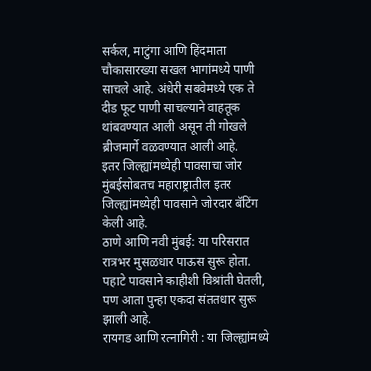सर्कल, माटुंगा आणि हिंदमाता चौकासारख्या सखल भागांमध्ये पाणी साचले आहे. अंधेरी सबवेमध्ये एक ते दीड फूट पाणी साचल्याने वाहतूक थांबवण्यात आली असून ती गोखले ब्रीजमार्गे वळवण्यात आली आहे.
इतर जिल्ह्यांमध्येही पावसाचा जोर
मुंबईसोबतच महाराष्ट्रातील इतर जिल्ह्यांमध्येही पावसाने जोरदार बॅटिंग केली आहे.
ठाणे आणि नवी मुंबई: या परिसरात रात्रभर मुसळधार पाऊस सुरू होता. पहाटे पावसाने काहीशी विश्रांती घेतली, पण आता पुन्हा एकदा संततधार सुरू झाली आहे.
रायगड आणि रत्नागिरी : या जिल्ह्यांमध्ये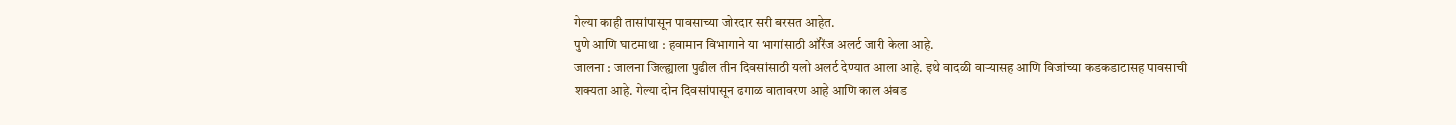गेल्या काही तासांपासून पावसाच्या जोरदार सरी बरसत आहेत.
पुणे आणि घाटमाथा : हवामान विभागाने या भागांसाठी ऑरेंज अलर्ट जारी केला आहे.
जालना : जालना जिल्ह्याला पुढील तीन दिवसांसाठी यलो अलर्ट देण्यात आला आहे. इथे वादळी वाऱ्यासह आणि विजांच्या कडकडाटासह पावसाची शक्यता आहे. गेल्या दोन दिवसांपासून ढगाळ वातावरण आहे आणि काल अंबड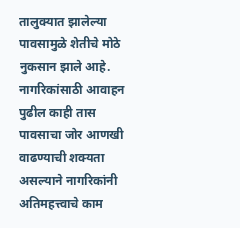तालुक्यात झालेल्या पावसामुळे शेतीचे मोठे नुकसान झाले आहे.
नागरिकांसाठी आवाहन
पुढील काही तास पावसाचा जोर आणखी वाढण्याची शक्यता असल्याने नागरिकांनी अतिमहत्त्वाचे काम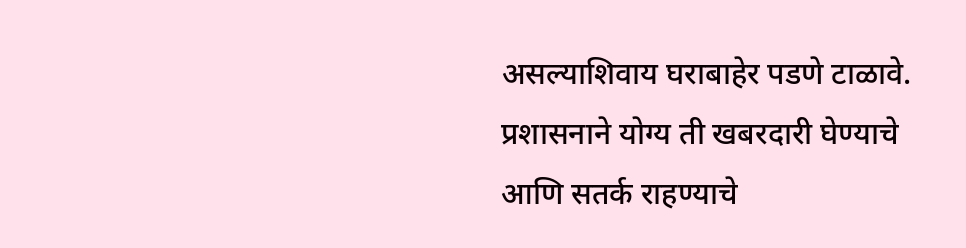असल्याशिवाय घराबाहेर पडणे टाळावे. प्रशासनाने योग्य ती खबरदारी घेण्याचे आणि सतर्क राहण्याचे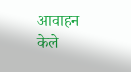आवाहन केले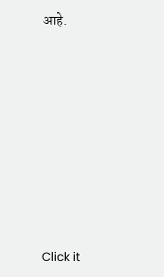आहे.












Click it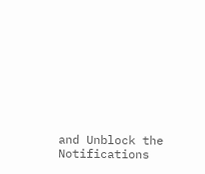and Unblock the Notifications